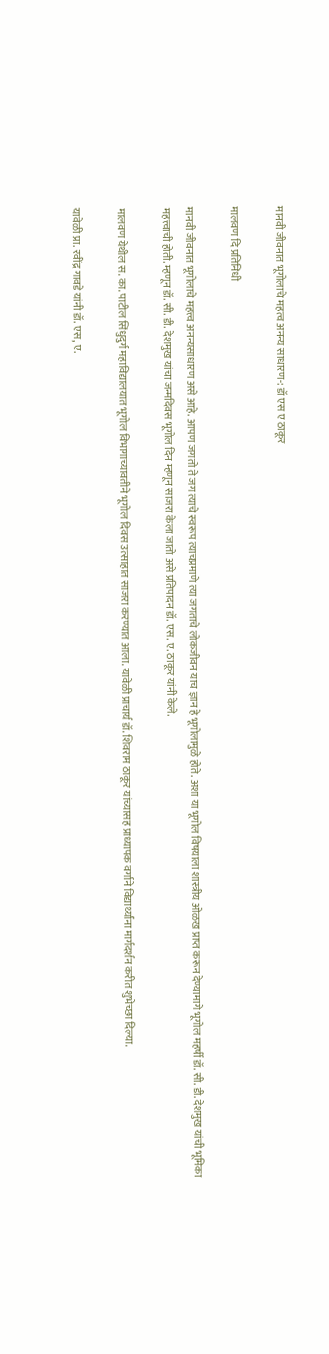मानवी जीवनात भूगोलाचे महत्व अनन्य साधारण-: डॉ एस ए ठाकूर

मालवण दि प्रतिनिधी

मानवी जीवनात भूगोलाचे महत्त्व अनन्यसाधारण असे आहे. आपण जगतो ते जग त्याचे स्वरूप त्याचप्रमाणे त्या जगताचे लोकजीवन याच ज्ञान हे भूगोलामुळे होते. अशा या भूगोल विषयाला शास्त्रीय ओळख प्राप्त करून देण्यामागे भूगोल महर्षी डॉ. सी. डी. देशमुख यांची भूमिका महत्त्वाची होती. म्हणून डॉ. सी. डी. देशमुख यांचा जन्मदिवस भूगोल दिन म्हणून साजरा केला जातो असे प्रतिपादन डॉ. एस. ए. ठाकूर यांनी केले.

मालवण येथील स. का. पाटील सिंधुदुर्ग महाविद्यालयात भूगोल विभागाच्यावतीने भूगोल दिवस उत्साहात साजरा करण्यात आला. यावेळी प्राचार्य डॉ. शिवराम ठाकूर यांच्यासह प्राध्यापक वर्गाने विद्यार्थ्यांना मार्गदर्शन करीत शुभेच्छा दिल्या.

यावेळी प्रा. रवींद्र गावडे यांनी डॉ. एस, ए.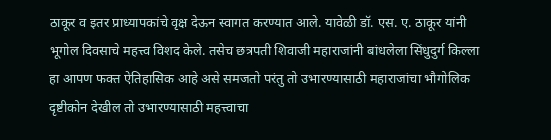ठाकूर व इतर प्राध्यापकांचे वृक्ष देऊन स्वागत करण्यात आले. यावेळी डॉ. एस. ए. ठाकूर यांनी भूगोल दिवसाचे महत्त्व विशद केले. तसेच छत्रपती शिवाजी महाराजांनी बांधलेला सिंधुदुर्ग किल्ला हा आपण फक्त ऐतिहासिक आहे असे समजतो परंतु तो उभारण्यासाठी महाराजांचा भौगोलिक दृष्टीकोन देखील तो उभारण्यासाठी महत्त्वाचा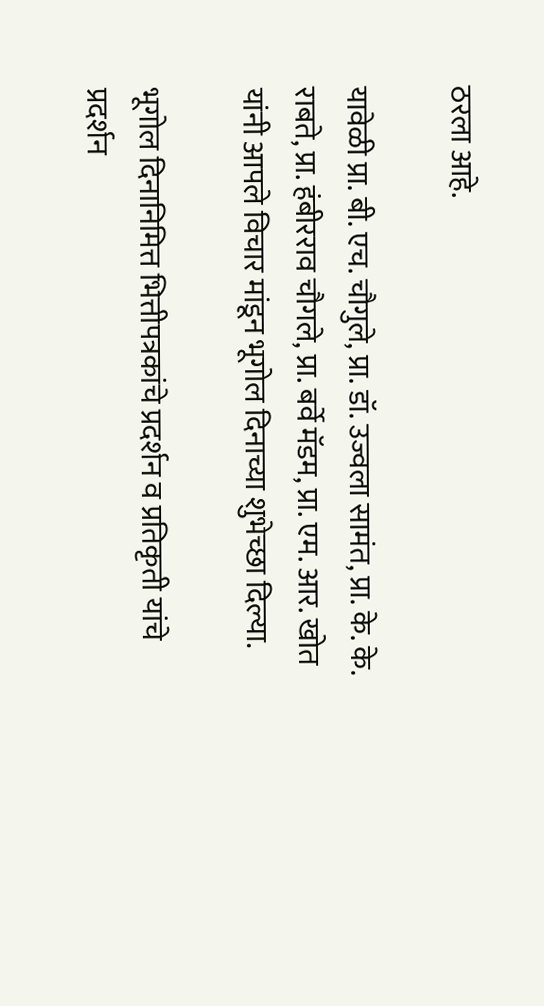ठरला आहे.

यावेळी प्रा. बी. एच. चौगुले, प्रा. डॉ. उज्वला सामंत, प्रा. के. के. राबते, प्रा. हंबीरराव चौगले, प्रा. बर्वे मॅडम, प्रा. एम. आर. खोत यांनी आपले विचार मांडून भूगोल दिनाच्या शुभेच्छा दिल्या.

भूगोल दिनानिमित्त भित्तीपत्रकांचे प्रदर्शन व प्रतिकृती यांचे प्रदर्शन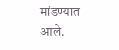मांडण्यात आले.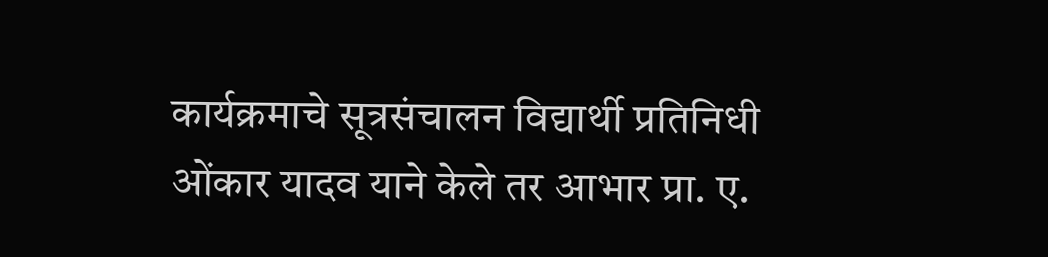कार्यक्रमाचे सूत्रसंचालन विद्यार्थी प्रतिनिधी ओंकार यादव याने केले तर आभार प्रा. ए.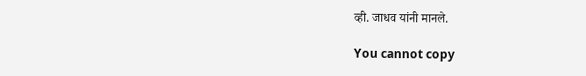व्ही. जाधव यांनी मानले.

You cannot copy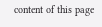content of this page